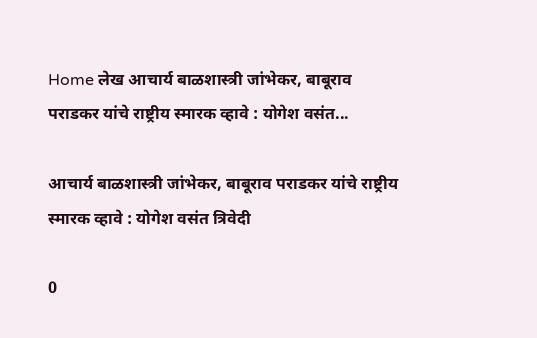Home लेख आचार्य बाळशास्त्री जांभेकर, बाबूराव पराडकर यांचे राष्ट्रीय स्मारक व्हावे : योगेश वसंत...

आचार्य बाळशास्त्री जांभेकर, बाबूराव पराडकर यांचे राष्ट्रीय स्मारक व्हावे : योगेश वसंत त्रिवेदी

0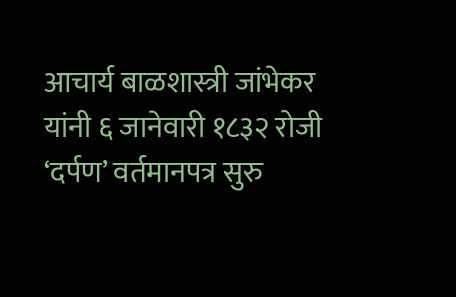आचार्य बाळशास्त्री जांभेकर यांनी ६ जानेवारी १८३२ रोजी ‘दर्पण’ वर्तमानपत्र सुरु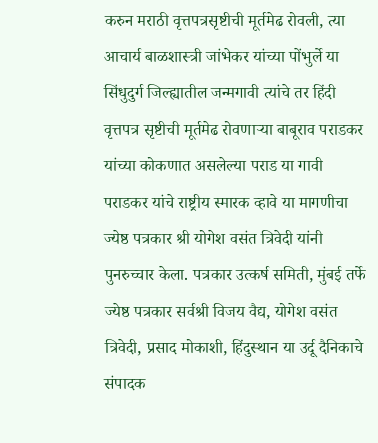करुन मराठी वृत्तपत्रसृष्टीची मूर्तमेढ रोवली, त्या आचार्य बाळशास्त्री जांभेकर यांच्या पोंभुर्ले या सिंधुदुर्ग जिल्ह्यातील जन्मगावी त्यांचे तर हिंदी वृत्तपत्र सृष्टीची मूर्तमेढ रो‌वणाऱ्या बाबूराव पराडकर यांच्या कोकणात असलेल्या पराड या गावी पराडकर यांचे राष्ट्रीय स्मारक व्हावे या मागणीचा ज्येष्ठ पत्रकार श्री योगेश वसंत त्रिवेदी यांनी पुनरुच्चार केला. पत्रकार उत्कर्ष समिती, मुंबई तर्फे ज्येष्ठ पत्रकार सर्वश्री विजय वैद्य, योगेश वसंत त्रिवेदी, प्रसाद मोकाशी, हिंदुस्थान या उर्दू दैनिकाचे संपादक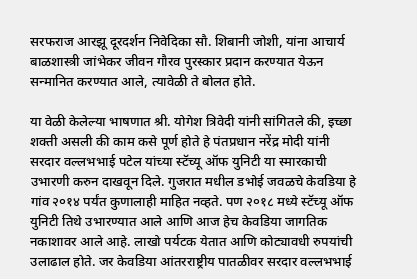सरफराज आरझू दूरदर्शन निवेदिका सौ. शिबानी जोशी, यांना आचार्य बाळशास्त्री जांभेकर जीवन गौरव पुरस्कार प्रदान करण्यात येऊन सन्मानित करण्यात आले, त्यावेळी ते बोलत होते.

या वेळी केलेल्या भाषणात श्री. योगेश त्रिवेदी यांनी सांगितले की, इच्छा शक्ती असली की काम कसे पूर्ण होते हे पंतप्रधान नरेंद्र मोदी यांनी सरदार वल्लभभाई पटेल यांच्या स्टॅच्यू ऑफ युनिटी या स्मारकाची उभारणी करुन दाखवून दिले. गुजरात मधील डभोई जवळचे केवडिया हे गांव २०१४ पर्यंत कुणालाही माहित नव्हते. पण २०१८ मध्ये स्टॅच्यू ऑफ युनिटी तिथे उभारण्यात आले आणि आज हेच केवडिया जागतिक नकाशावर आले आहे. लाखो पर्यटक येतात आणि कोट्यावधी रुपयांची उलाढाल होते. जर केवडिया आंतरराष्ट्रीय पातळीवर सरदार वल्लभभाई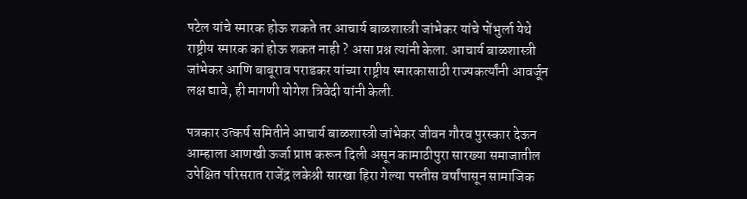पटेल यांचे स्मारक होऊ शकते तर आचार्य बाळशास्त्री जांभेकर यांचे पोंभुर्ला येथे राष्ट्रीय स्मारक कां होऊ शकत नाही ? असा प्रश्न त्यांनी केला. आचार्य बाळशास्त्री जांभेकर आणि बाबूराव पराडकर यांच्या राष्ट्रीय स्मारकासाठी राज्यकर्त्यांनी आवर्जून लक्ष द्यावे, ही मागणी योगेश त्रिवेदी यांनी केली.

पत्रकार उत्कर्ष समितीने आचार्य बाळशास्त्री जांभेकर जीवन गौरव पुरस्कार देऊन आम्हाला आणखी ऊर्जा प्राप्त करून दिली असून कामाठीपुरा सारख्या समाजातील उपेक्षित परिसरात राजेंद्र लकेश्री सारखा हिरा गेल्या पस्तीस वर्षांपासून सामाजिक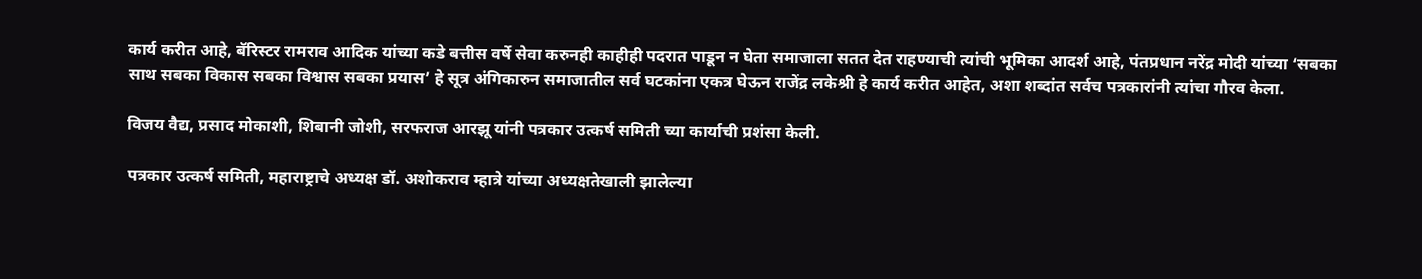कार्य करीत आहे, बॅरिस्टर रामराव आदिक यांच्या कडे बत्तीस वर्षे सेवा करुनही काहीही पदरात पाडून न घेता समाजाला सतत देत राहण्याची त्यांची भूमिका आदर्श आहे, पंतप्रधान नरेंद्र मोदी यांच्या ‘सबका साथ सबका विकास सबका विश्वास सबका प्रयास’ हे सूत्र अंगिकारुन समाजातील सर्व घटकांना एकत्र घेऊन राजेंद्र लकेश्री हे कार्य करीत आहेत, अशा शब्दांत सर्वच पत्रकारांनी त्यांचा गौरव केला.

विजय वैद्य, प्रसाद मोकाशी, शिबानी जोशी, सरफराज आरझू यांनी पत्रकार उत्कर्ष समिती च्या कार्याची प्रशंसा केली.

पत्रकार उत्कर्ष समिती, महाराष्ट्राचे अध्यक्ष डॉ. अशोकराव म्हात्रे यांच्या अध्यक्षतेखाली झालेल्या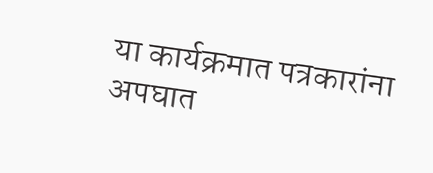या कार्यक्रमात पत्रकारांना अपघात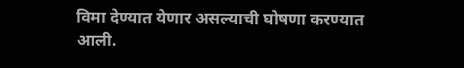विमा देण्यात येणार असल्याची घोषणा करण्यात आली.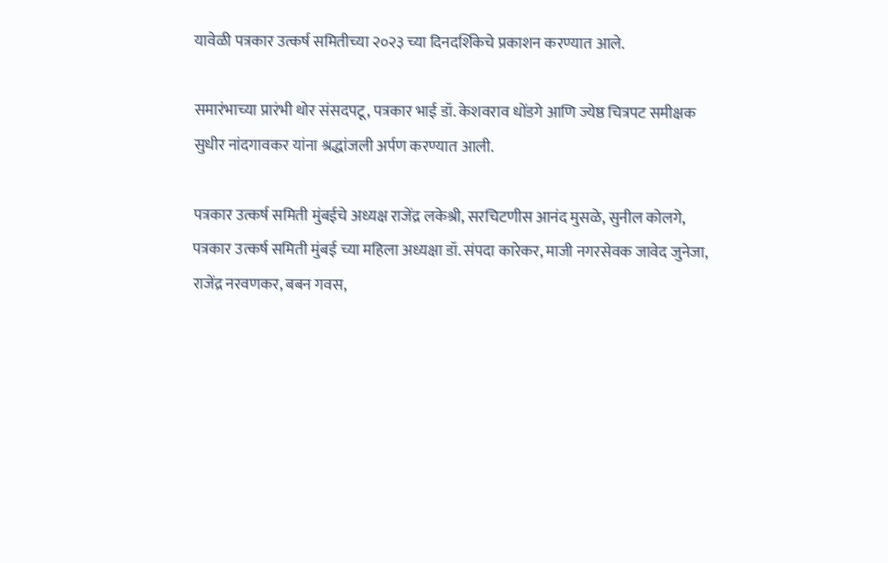यावेळी पत्रकार उत्कर्ष समितीच्या २०२३ च्या दिनदर्शिकेचे प्रकाशन करण्यात आले.

समारंभाच्या प्रारंभी थोर संसदपटू, पत्रकार भाई डॉ. केशवराव धोंडगे आणि ज्येष्ठ चित्रपट समीक्षक सुधीर नांदगावकर यांना श्रद्धांजली अर्पण करण्यात आली.

पत्रकार उत्कर्ष समिती मुंबईचे अध्यक्ष राजेंद्र लकेश्री, सरचिटणीस आनंद मुसळे, सुनील कोलगे, पत्रकार उत्कर्ष समिती मुंबई च्या महिला अध्यक्षा डॉ. संपदा कारेकर, माजी नगरसेवक जावेद जुनेजा, राजेंद्र नरवणकर, बबन गवस,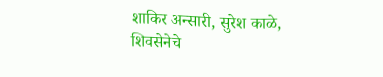शाकिर अन्सारी, सुरेश काळे, शिवसेनेचे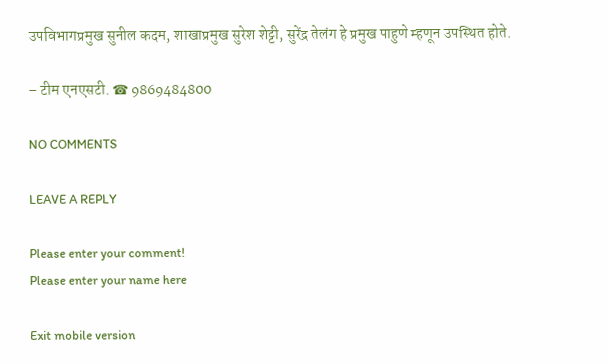उपविभागप्रमुख सुनील कदम, शाखाप्रमुख सुरेश शेट्टी, सुरेंद्र तेलंग हे प्रमुख पाहुणे म्हणून उपस्थित होते.

– टीम एनएसटी. ☎ 9869484800

NO COMMENTS

LEAVE A REPLY

Please enter your comment!
Please enter your name here

Exit mobile version